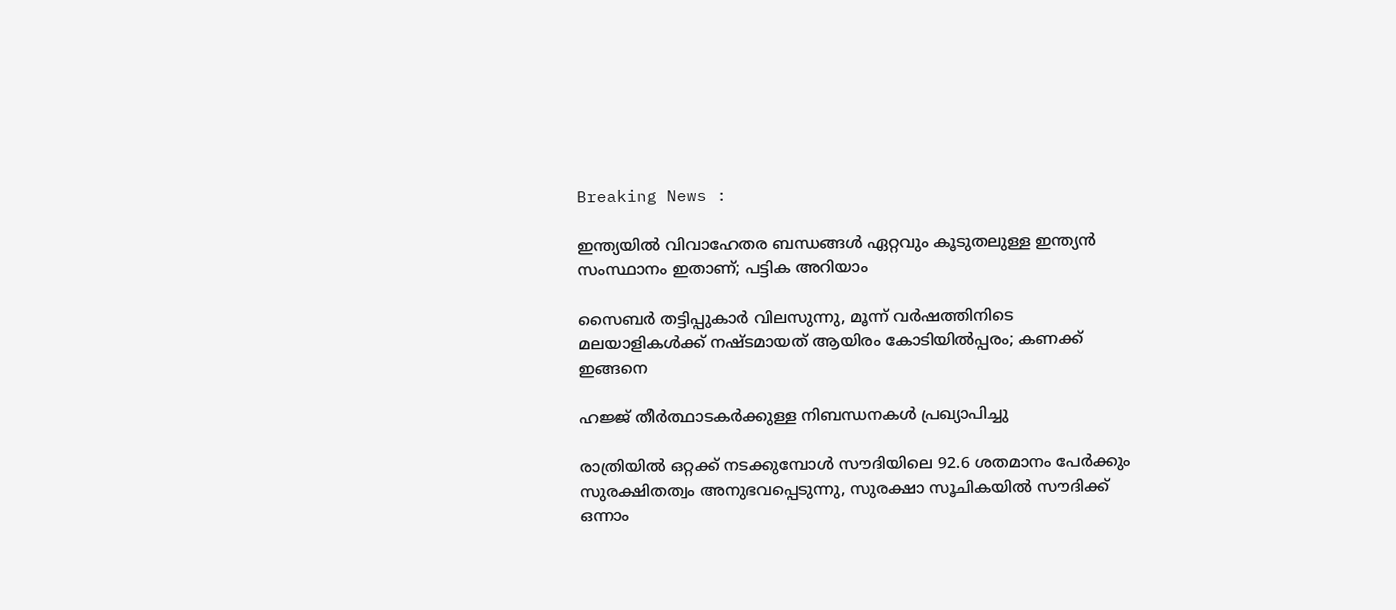Breaking News :

ഇന്ത്യയില്‍ വിവാഹേതര ബന്ധങ്ങള്‍ ഏറ്റവും കൂടുതലുള്ള ഇന്ത്യന്‍ സംസ്ഥാനം ഇതാണ്; പട്ടിക അറിയാം

സൈബര്‍ തട്ടിപ്പുകാര്‍ വിലസുന്നു, മൂന്ന് വര്‍ഷത്തിനിടെ മലയാളികള്‍ക്ക് നഷ്ടമായത് ആയിരം കോടിയില്‍പ്പരം; കണക്ക് ഇങ്ങനെ

ഹജ്ജ് തീർത്ഥാടകർക്കുള്ള നിബന്ധനകൾ പ്രഖ്യാപിച്ചു

രാത്രിയിൽ ഒറ്റക്ക് നടക്കുമ്പോൾ സൗദിയിലെ 92.6 ശതമാനം പേർക്കും സുരക്ഷിതത്വം അനുഭവപ്പെടുന്നു, സുരക്ഷാ സൂചികയിൽ സൗദിക്ക് ഒന്നാം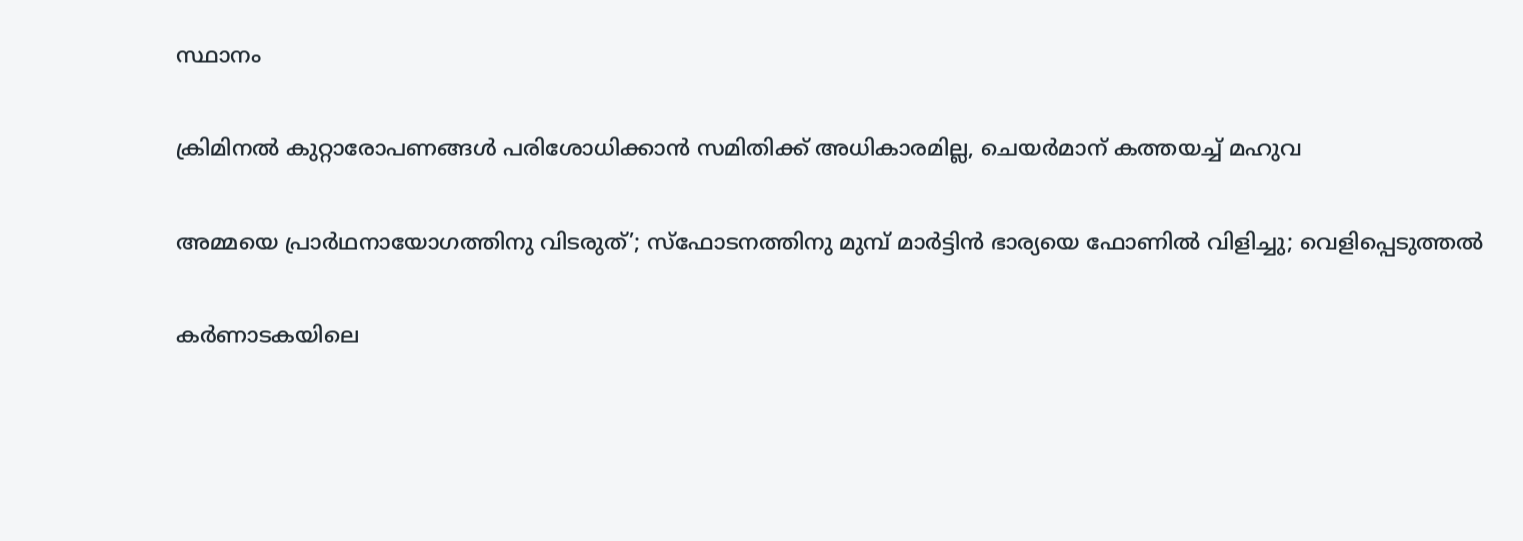സ്ഥാനം

ക്രിമിനല്‍ കുറ്റാരോപണങ്ങള്‍ പരിശോധിക്കാന്‍ സമിതിക്ക്‌ അധികാരമില്ല, ചെയര്‍മാന്‌ കത്തയച്ച് മഹുവ

അമ്മയെ പ്രാര്‍ഥനായോഗത്തിനു വിടരുത്’; സ്‌ഫോടനത്തിനു മുമ്പ് മാര്‍ട്ടിന്‍ ഭാര്യയെ ഫോണില്‍ വിളിച്ചു; വെളിപ്പെടുത്തല്‍

കര്‍ണാടകയിലെ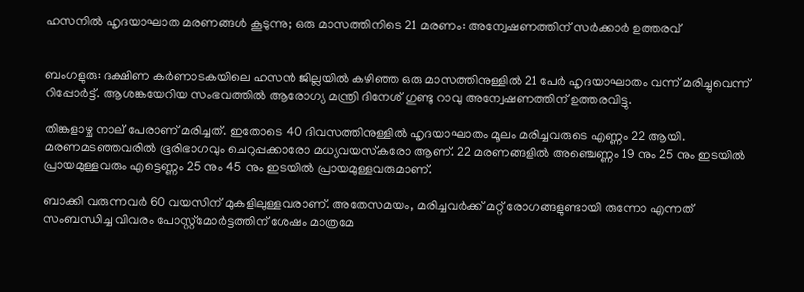ഹസനില്‍ ഹൃദയാഘാത മരണങ്ങള്‍ കൂടുന്നു; ഒരു മാസത്തിനിടെ 21 മരണം: അന്വേഷണത്തിന് സര്‍ക്കാര്‍ ഉത്തരവ്


ബംഗളുരു: ദക്ഷിണ കര്‍ണാടകയിലെ ഹസന്‍ ജില്ലയില്‍ കഴിഞ്ഞ ഒരു മാസത്തിനുള്ളില്‍ 21 പേര്‍ ഹൃദയാഘാതം വന്ന് മരിച്ചുവെന്ന് റിപ്പോര്‍ട്ട്. ആശങ്കയേറിയ സംഭവത്തില്‍ ആരോഗ്യ മന്ത്രി ദിനേശ് ഗുണ്ടു റാവു അന്വേഷണത്തിന് ഉത്തരവിട്ടു.

തിങ്കളാഴ്ച നാല് പേരാണ് മരിച്ചത്. ഇതോടെ 40 ദിവസത്തിനുള്ളില്‍ ഹൃദയാഘാതം മൂലം മരിച്ചവരുടെ എണ്ണം 22 ആയി. മരണമടഞ്ഞവരില്‍ ഭൂരിഭാഗവും ചെറുപ്പക്കാരോ മധ്യവയസ്‌കരോ ആണ്. 22 മരണങ്ങളില്‍ അഞ്ചെണ്ണം 19 നും 25 നും ഇടയില്‍ പ്രായമുള്ളവരും എട്ടെണ്ണം 25 നും 45 നും ഇടയില്‍ പ്രായമുള്ളവരുമാണ്.

ബാക്കി വരുന്നവര്‍ 60 വയസിന് മുകളിലുള്ളവരാണ്. അതേസമയം, മരിച്ചവര്‍ക്ക് മറ്റ് രോഗങ്ങളുണ്ടായി രുന്നോ എന്നത് സംബന്ധിച്ച വിവരം പോസ്റ്റ്‌മോര്‍ട്ടത്തിന് ശേഷം മാത്രമേ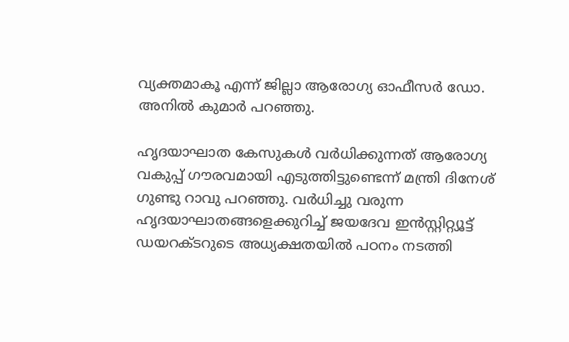വ്യക്തമാകൂ എന്ന് ജില്ലാ ആരോഗ്യ ഓഫീസര്‍ ഡോ. അനില്‍ കുമാര്‍ പറഞ്ഞു.

ഹൃദയാഘാത കേസുകള്‍ വര്‍ധിക്കുന്നത് ആരോഗ്യ വകുപ്പ് ഗൗരവമായി എടുത്തിട്ടുണ്ടെന്ന് മന്ത്രി ദിനേശ് ഗുണ്ടു റാവു പറഞ്ഞു. വര്‍ധിച്ചു വരുന്ന ഹൃദയാഘാതങ്ങളെക്കുറിച്ച് ജയദേവ ഇന്‍സ്റ്റിറ്റ്യൂട്ട് ഡയറക്ടറുടെ അധ്യക്ഷതയില്‍ പഠനം നടത്തി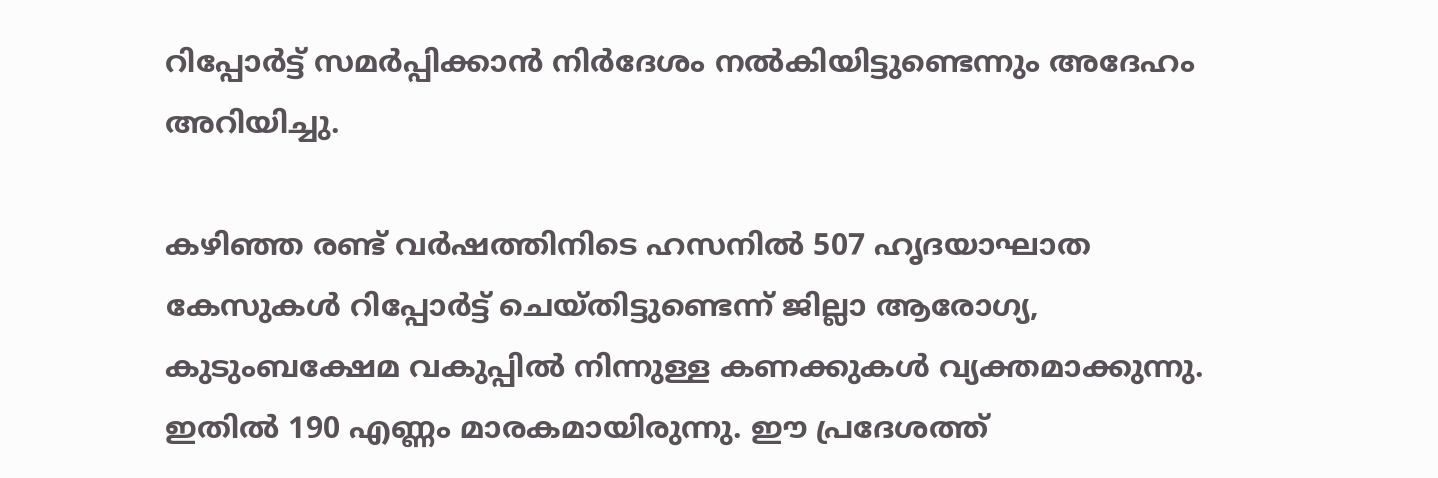റിപ്പോര്‍ട്ട് സമര്‍പ്പിക്കാന്‍ നിര്‍ദേശം നല്‍കിയിട്ടുണ്ടെന്നും അദേഹം അറിയിച്ചു.

കഴിഞ്ഞ രണ്ട് വര്‍ഷത്തിനിടെ ഹസനില്‍ 507 ഹൃദയാഘാത കേസുകള്‍ റിപ്പോര്‍ട്ട് ചെയ്തിട്ടുണ്ടെന്ന് ജില്ലാ ആരോഗ്യ, കുടുംബക്ഷേമ വകുപ്പില്‍ നിന്നുള്ള കണക്കുകള്‍ വ്യക്തമാക്കുന്നു. ഇതില്‍ 190 എണ്ണം മാരകമായിരുന്നു. ഈ പ്രദേശത്ത്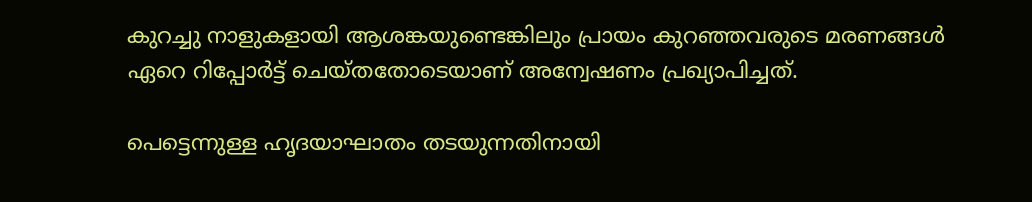കുറച്ചു നാളുകളായി ആശങ്കയുണ്ടെങ്കിലും പ്രായം കുറഞ്ഞവരുടെ മരണങ്ങള്‍ ഏറെ റിപ്പോര്‍ട്ട് ചെയ്തതോടെയാണ് അന്വേഷണം പ്രഖ്യാപിച്ചത്.

പെട്ടെന്നുള്ള ഹൃദയാഘാതം തടയുന്നതിനായി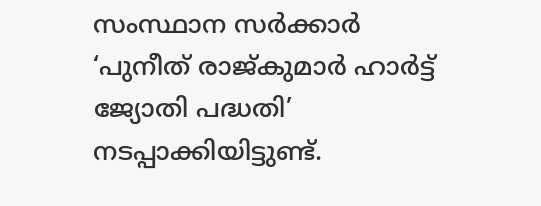സംസ്ഥാന സര്‍ക്കാര്‍ ‘പുനീത് രാജ്കുമാര്‍ ഹാര്‍ട്ട് ജ്യോതി പദ്ധതി’ നടപ്പാക്കിയിട്ടുണ്ട്.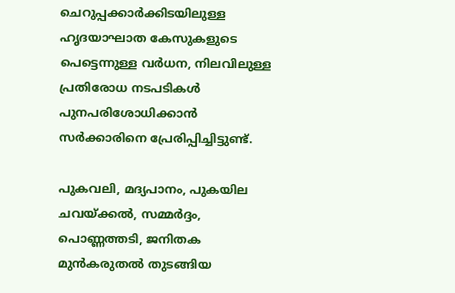ചെറുപ്പക്കാര്‍ക്കിടയിലുള്ള ഹൃദയാഘാത കേസുകളുടെ പെട്ടെന്നുള്ള വര്‍ധന, നിലവിലുള്ള പ്രതിരോധ നടപടികള്‍ പുനപരിശോധിക്കാന്‍ സര്‍ക്കാരിനെ പ്രേരിപ്പിച്ചിട്ടുണ്ട്.

പുകവലി, മദ്യപാനം, പുകയില ചവയ്ക്കല്‍, സമ്മര്‍ദ്ദം, പൊണ്ണത്തടി, ജനിതക മുന്‍കരുതല്‍ തുടങ്ങിയ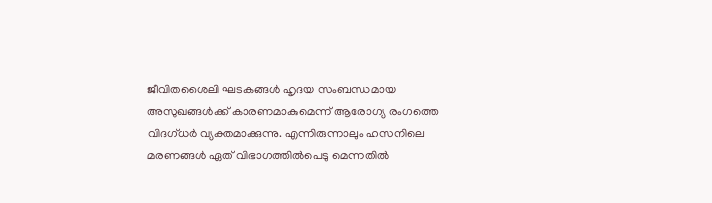ജീവിതശൈലി ഘടകങ്ങള്‍ ഹൃദയ സംബന്ധമായ അസുഖങ്ങള്‍ക്ക് കാരണമാകുമെന്ന് ആരോഗ്യ രംഗത്തെ വിദഗ്ധര്‍ വ്യക്തമാക്കുന്നു. എന്നിരുന്നാലും ഹസനിലെ മരണങ്ങള്‍ ഏത് വിഭാഗത്തില്‍പെടു മെന്നതില്‍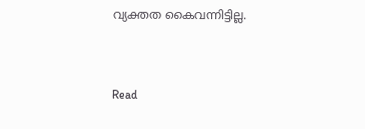വ്യക്തത കൈവന്നിട്ടില്ല.


Read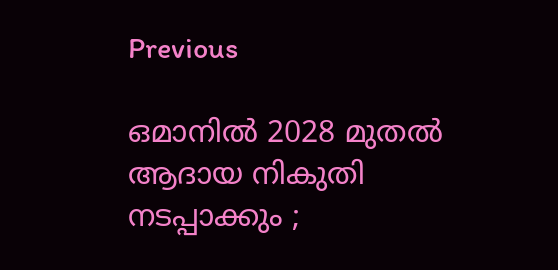Previous

ഒമാനിൽ 2028 മുതൽ ആദായ നികുതി നടപ്പാക്കും ;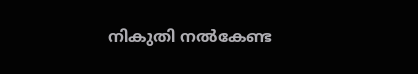നികുതി നൽകേണ്ട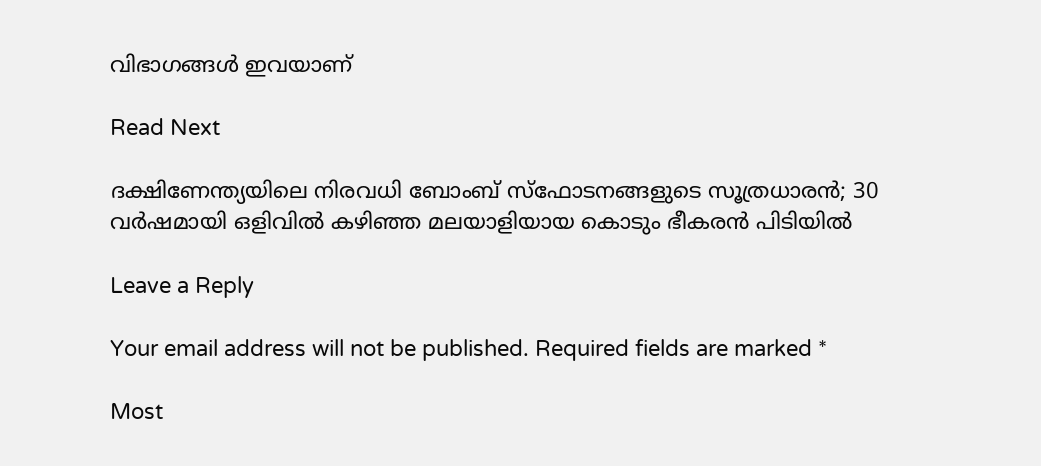വിഭാഗങ്ങൾ ഇവയാണ്

Read Next

ദക്ഷിണേന്ത്യയിലെ നിരവധി ബോംബ് സ്‌ഫോടനങ്ങളുടെ സൂത്രധാരന്‍; 30 വര്‍ഷമായി ഒളിവില്‍ കഴിഞ്ഞ മലയാളിയായ കൊടും ഭീകരന്‍ പിടിയില്‍

Leave a Reply

Your email address will not be published. Required fields are marked *

Most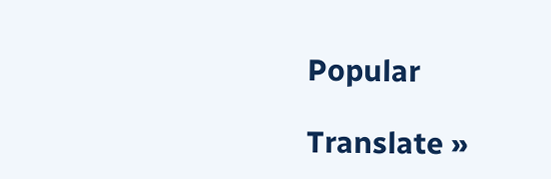Popular

Translate »